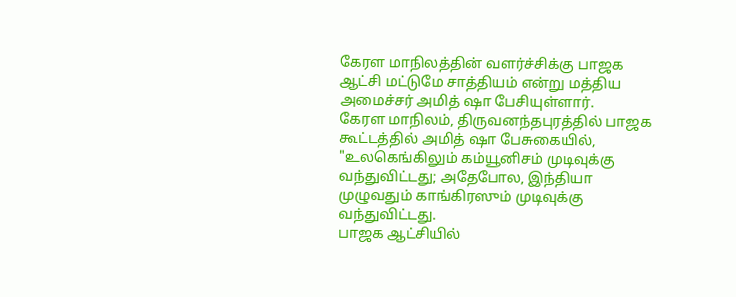கேரள மாநிலத்தின் வளர்ச்சிக்கு பாஜக ஆட்சி மட்டுமே சாத்தியம் என்று மத்திய அமைச்சர் அமித் ஷா பேசியுள்ளார்.
கேரள மாநிலம், திருவனந்தபுரத்தில் பாஜக கூட்டத்தில் அமித் ஷா பேசுகையில், "உலகெங்கிலும் கம்யூனிசம் முடிவுக்கு வந்துவிட்டது; அதேபோல, இந்தியா முழுவதும் காங்கிரஸும் முடிவுக்கு வந்துவிட்டது.
பாஜக ஆட்சியில்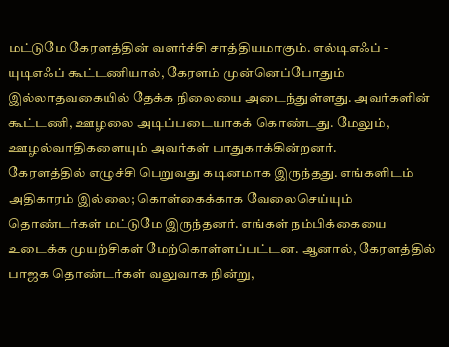மட்டுமே கேரளத்தின் வளர்ச்சி சாத்தியமாகும். எல்டிஎஃப் - யுடிஎஃப் கூட்டணியால், கேரளம் முன்னெப்போதும் இல்லாதவகையில் தேக்க நிலையை அடைந்துள்ளது. அவர்களின் கூட்டணி, ஊழலை அடிப்படையாகக் கொண்டது. மேலும், ஊழல்வாதிகளையும் அவர்கள் பாதுகாக்கின்றனர்.
கேரளத்தில் எழுச்சி பெறுவது கடினமாக இருந்தது. எங்களிடம் அதிகாரம் இல்லை; கொள்கைக்காக வேலைசெய்யும் தொண்டர்கள் மட்டுமே இருந்தனர். எங்கள் நம்பிக்கையை உடைக்க முயற்சிகள் மேற்கொள்ளப்பட்டன. ஆனால், கேரளத்தில் பாஜக தொண்டர்கள் வலுவாக நின்று,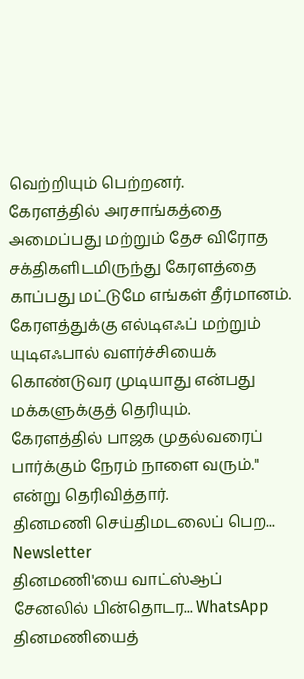வெற்றியும் பெற்றனர்.
கேரளத்தில் அரசாங்கத்தை அமைப்பது மற்றும் தேச விரோத சக்திகளிடமிருந்து கேரளத்தை காப்பது மட்டுமே எங்கள் தீர்மானம். கேரளத்துக்கு எல்டிஎஃப் மற்றும் யுடிஎஃபால் வளர்ச்சியைக் கொண்டுவர முடியாது என்பது மக்களுக்குத் தெரியும்.
கேரளத்தில் பாஜக முதல்வரைப் பார்க்கும் நேரம் நாளை வரும்." என்று தெரிவித்தார்.
தினமணி செய்திமடலைப் பெற... Newsletter
தினமணி'யை வாட்ஸ்ஆப் சேனலில் பின்தொடர... WhatsApp
தினமணியைத்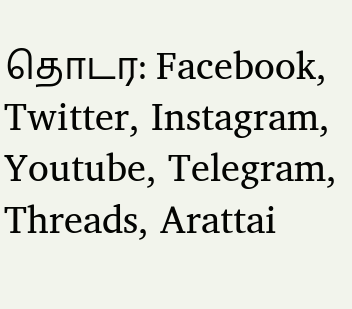தொடர: Facebook, Twitter, Instagram, Youtube, Telegram, Threads, Arattai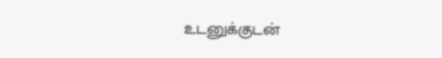உடனுக்குடன்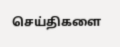செய்திகளை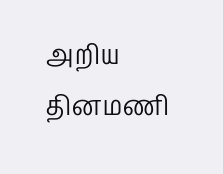அறிய தினமணி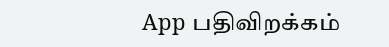App பதிவிறக்கம்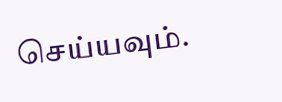செய்யவும்.